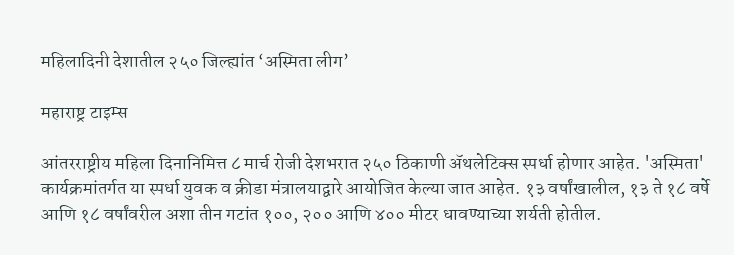महिलादिनी देशातील २५० जिल्ह्यांत ‘अस्मिता लीग’

महाराष्ट्र टाइम्स

आंतरराष्ट्रीय महिला दिनानिमित्त ८ मार्च रोजी देशभरात २५० ठिकाणी अ‍ॅथलेटिक्स स्पर्धा होणार आहेत. 'अस्मिता' कार्यक्रमांतर्गत या स्पर्धा युवक व क्रीडा मंत्रालयाद्वारे आयोजित केल्या जात आहेत. १३ वर्षांखालील, १३ ते १८ वर्षे आणि १८ वर्षांवरील अशा तीन गटांत १००, २०० आणि ४०० मीटर धावण्याच्या शर्यती होतील.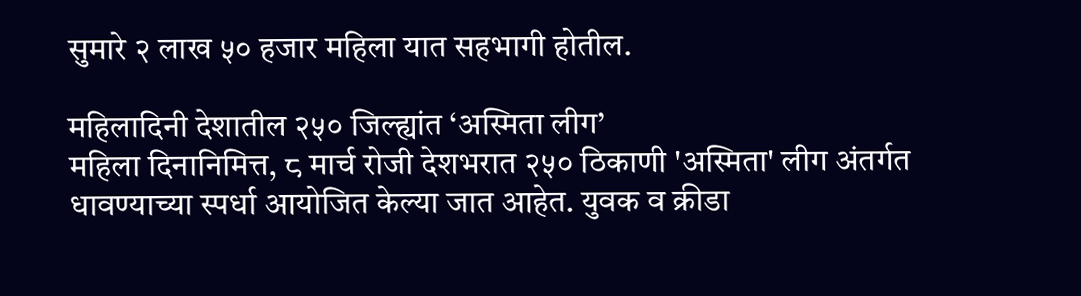सुमारे २ लाख ५० हजार महिला यात सहभागी होतील.

महिलादिनी देशातील २५० जिल्ह्यांत ‘अस्मिता लीग’
महिला दिनानिमित्त, ८ मार्च रोजी देशभरात २५० ठिकाणी 'अस्मिता' लीग अंतर्गत धावण्याच्या स्पर्धा आयोजित केल्या जात आहेत. युवक व क्रीडा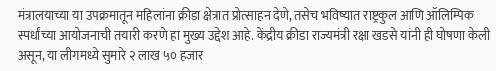मंत्रालयाच्या या उपक्रमातून महिलांना क्रीडा क्षेत्रात प्रोत्साहन देणे, तसेच भविष्यात राष्ट्रकुल आणि ऑलिम्पिक स्पर्धांच्या आयोजनाची तयारी करणे हा मुख्य उद्देश आहे. केंद्रीय क्रीडा राज्यमंत्री रक्षा खडसे यांनी ही घोषणा केली असून, या लीगमध्ये सुमारे २ लाख ५० हजार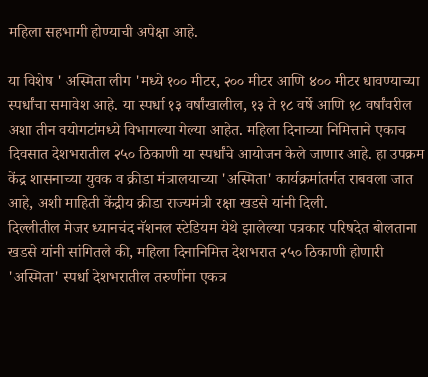महिला सहभागी होण्याची अपेक्षा आहे.

या विशेष ' अस्मिता लीग 'मध्ये १०० मीटर, २०० मीटर आणि ४०० मीटर धावण्याच्या स्पर्धांचा समावेश आहे. या स्पर्धा १३ वर्षांखालील, १३ ते १८ वर्षे आणि १८ वर्षांवरील अशा तीन वयोगटांमध्ये विभागल्या गेल्या आहेत. महिला दिनाच्या निमित्ताने एकाच दिवसात देशभरातील २५० ठिकाणी या स्पर्धांचे आयोजन केले जाणार आहे. हा उपक्रम केंद्र शासनाच्या युवक व क्रीडा मंत्रालयाच्या 'अस्मिता' कार्यक्रमांतर्गत राबवला जात आहे, अशी माहिती केंद्रीय क्रीडा राज्यमंत्री रक्षा खडसे यांनी दिली.
दिल्लीतील मेजर ध्यानचंद नॅशनल स्टेडियम येथे झालेल्या पत्रकार परिषदेत बोलताना खडसे यांनी सांगितले की, महिला दिनानिमित्त देशभरात २५० ठिकाणी होणारी 'अस्मिता' स्पर्धा देशभरातील तरुणींना एकत्र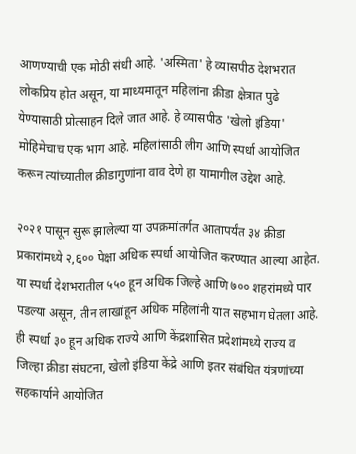आणण्याची एक मोठी संधी आहे. 'अस्मिता' हे व्यासपीठ देशभरात लोकप्रिय होत असून, या माध्यमातून महिलांना क्रीडा क्षेत्रात पुढे येण्यासाठी प्रोत्साहन दिले जात आहे. हे व्यासपीठ 'खेलो इंडिया' मोहिमेचाच एक भाग आहे. महिलांसाठी लीग आणि स्पर्धा आयोजित करून त्यांच्यातील क्रीडागुणांना वाव देणे हा यामागील उद्देश आहे.

२०२१ पासून सुरू झालेल्या या उपक्रमांतर्गत आतापर्यंत ३४ क्रीडा प्रकारांमध्ये २,६०० पेक्षा अधिक स्पर्धा आयोजित करण्यात आल्या आहेत. या स्पर्धा देशभरातील ५५० हून अधिक जिल्हे आणि ७०० शहरांमध्ये पार पडल्या असून, तीन लाखांहून अधिक महिलांनी यात सहभाग घेतला आहे. ही स्पर्धा ३० हून अधिक राज्ये आणि केंद्रशासित प्रदेशांमध्ये राज्य व जिल्हा क्रीडा संघटना, खेलो इंडिया केंद्रे आणि इतर संबंधित यंत्रणांच्या सहकार्याने आयोजित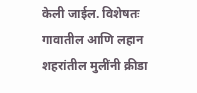केली जाईल. विशेषतः गावातील आणि लहान शहरांतील मुलींनी क्रीडा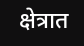क्षेत्रात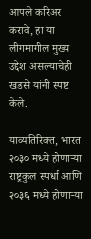आपले करिअर करावे, हा या लीगमागील मुख्य उद्देश असल्याचेही खडसे यांनी स्पष्ट केले.

याव्यतिरिक्त, भारत २०३० मध्ये होणाऱ्या राष्ट्रकुल स्पर्धा आणि २०३६ मध्ये होणाऱ्या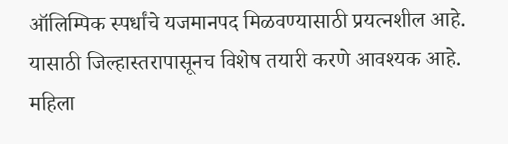ऑलिम्पिक स्पर्धांचे यजमानपद मिळवण्यासाठी प्रयत्नशील आहे. यासाठी जिल्हास्तरापासूनच विशेष तयारी करणे आवश्यक आहे. महिला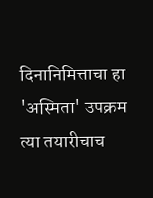दिनानिमित्ताचा हा 'अस्मिता' उपक्रम त्या तयारीचाच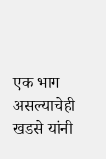एक भाग असल्याचेही खडसे यांनी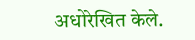अधोरेखित केले.